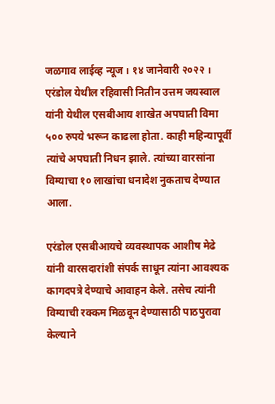जळगाव लाईव्ह न्यूज । १४ जानेवारी २०२२ । एरंडोल येथील रहिवासी नितीन उत्तम जयस्वाल यांनी येथील एसबीआय शाखेत अपघाती विमा ५०० रुपये भरून काढला होता. काही महिन्यापूर्वी त्यांचे अपघाती निधन झाले. त्यांच्या वारसांना विम्याचा १० लाखांचा धनादेश नुकताच देण्यात आला.

एरंडोल एसबीआयचे व्यवस्थापक आशीष मेढे यांनी वारसदारांशी संपर्क साधून त्यांना आवश्यक कागदपत्रे देण्याचे आवाहन केले. तसेच त्यांनी विम्याची रक्कम मिळवून देण्यासाठी पाठपुरावा केल्याने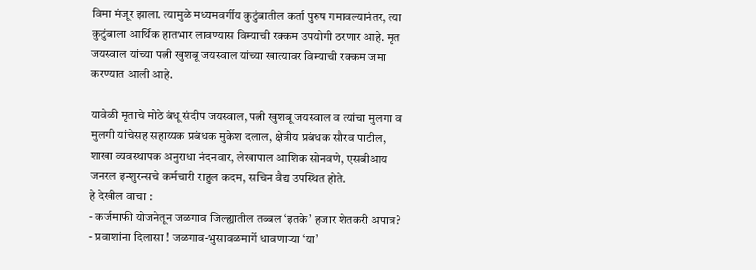विमा मंजूर झाला. त्यामुळे मध्यमवर्गीय कुटुंबातील कर्ता पुरुष गमावल्यानंतर, त्या कुटुंबाला आर्थिक हातभार लावण्यास विम्याची रक्कम उपयोगी ठरणार आहे. मृत जयस्वाल यांच्या पत्नी खुशबू जयस्वाल यांच्या खात्यावर विम्याची रक्कम जमा करण्यात आली आहे.

यावेळी मृताचे मोठे बंधू संदीप जयस्वाल, पत्नी खुशबू जयस्वाल व त्यांचा मुलगा व मुलगी यांचेसह सहाय्यक प्रबंधक मुकेश दलाल, क्षेत्रीय प्रबंधक सौरव पाटील, शाखा व्यवस्थापक अनुराधा नंदनवार, लेखापाल आशिक सोनवणे, एसबीआय जनरल इन्शुरन्सचे कर्मचारी राहुल कदम, सचिन वैद्य उपस्थित होते.
हे देखील वाचा :
- कर्जमाफी योजनेतून जळगाव जिल्ह्यातील तब्बल ‘इतके’ हजार शेतकरी अपात्र?
- प्रवाशांना दिलासा ! जळगाव-भुसावळमार्गे धावणाऱ्या ‘या’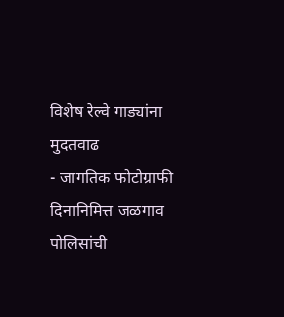विशेष रेल्वे गाड्यांना मुदतवाढ
- जागतिक फोटोग्राफी दिनानिमित्त जळगाव पोलिसांची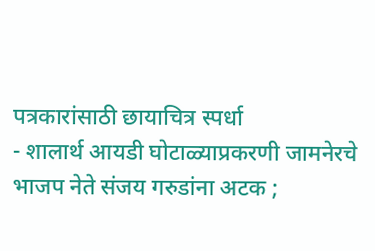पत्रकारांसाठी छायाचित्र स्पर्धा
- शालार्थ आयडी घोटाळ्याप्रकरणी जामनेरचे भाजप नेते संजय गरुडांना अटक ;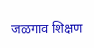जळगाव शिक्षण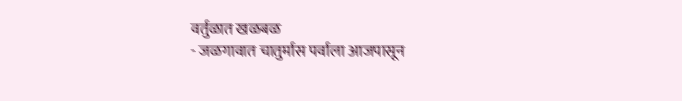वर्तुळात खळबळ
- जळगावात चातुर्मास पर्वाला आजपासून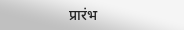प्रारंभ